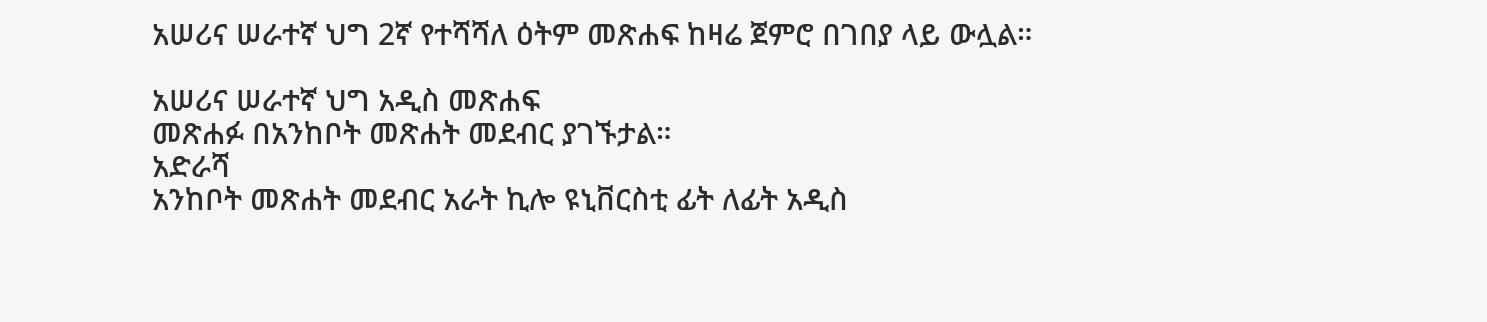አሠሪና ሠራተኛ ህግ 2ኛ የተሻሻለ ዕትም መጽሐፍ ከዛሬ ጀምሮ በገበያ ላይ ውሏል።

አሠሪና ሠራተኛ ህግ አዲስ መጽሐፍ
መጽሐፉ በአንከቦት መጽሐት መደብር ያገኙታል።
አድራሻ
አንከቦት መጽሐት መደብር አራት ኪሎ ዩኒቨርስቲ ፊት ለፊት አዲስ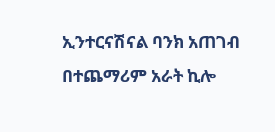ኢንተርናሽናል ባንክ አጠገብ
በተጨማሪም አራት ኪሎ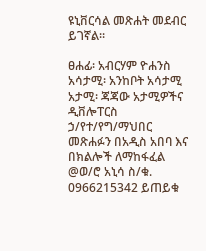ዩኒቨርሳል መጽሐት መደብር ይገኛል።

ፀሐፊ፡ አብርሃም ዮሐንስ
አሳታሚ፡ አንከቦት አሳታሚ
አታሚ፡ ጃጃው አታሚዎችና ዲቨሎፐርስ ኃ/የተ/የግ/ማህበር
መጽሐፉን በአዲስ አበባ እና በክልሎች ለማከፋፈል @ወ/ሮ አኒሳ ስ/ቁ. 0966215342 ይጠይቁ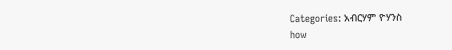Categories: አብርሃም ዮሃንስ
how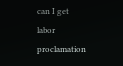can I get labor proclamation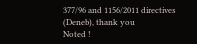377/96 and 1156/2011 directives (Deneb), thank you
Noted !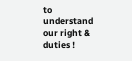to understand our right & duties !